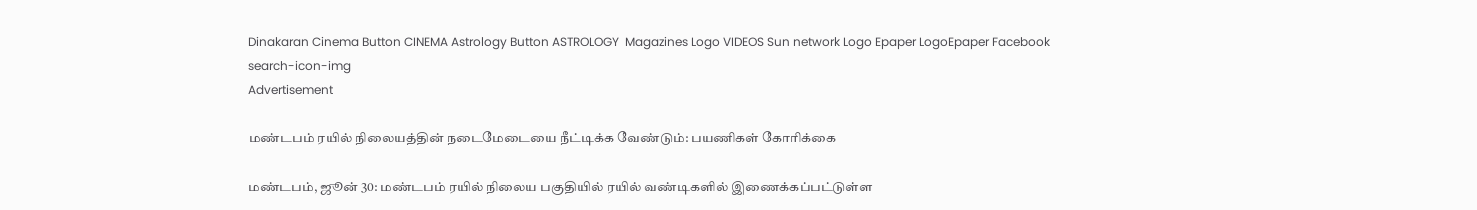Dinakaran Cinema Button CINEMA Astrology Button ASTROLOGY  Magazines Logo VIDEOS Sun network Logo Epaper LogoEpaper Facebook
search-icon-img
Advertisement

மண்டபம் ரயில் நிலையத்தின் நடைமேடையை நீட்டிக்க வேண்டும்: பயணிகள் கோரிக்கை

மண்டபம், ஜூன் 30: மண்டபம் ரயில் நிலைய பகுதியில் ரயில் வண்டிகளில் இணைக்கப்பட்டுள்ள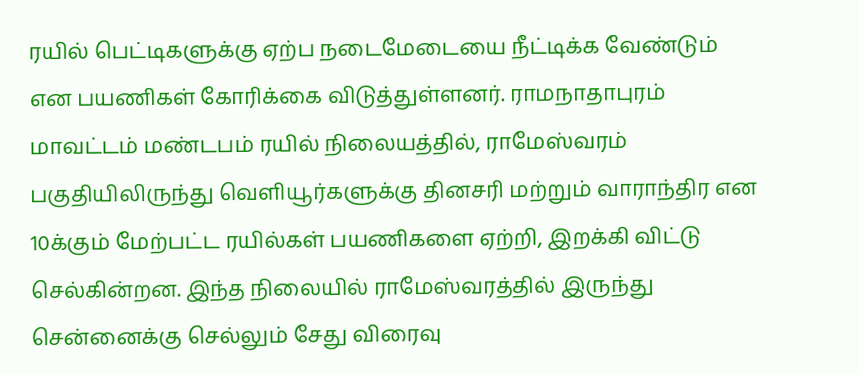ரயில் பெட்டிகளுக்கு ஏற்ப நடைமேடையை நீட்டிக்க வேண்டும் என பயணிகள் கோரிக்கை விடுத்துள்ளனர். ராமநாதாபுரம் மாவட்டம் மண்டபம் ரயில் நிலையத்தில், ராமேஸ்வரம் பகுதியிலிருந்து வெளியூர்களுக்கு தினசரி மற்றும் வாராந்திர என 10க்கும் மேற்பட்ட ரயில்கள் பயணிகளை ஏற்றி, இறக்கி விட்டு செல்கின்றன. இந்த நிலையில் ராமேஸ்வரத்தில் இருந்து சென்னைக்கு செல்லும் சேது விரைவு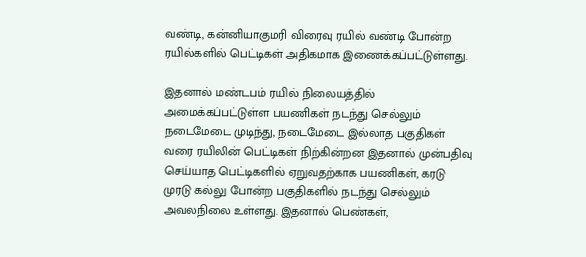வண்டி, கன்னியாகுமரி விரைவு ரயில் வண்டி போன்ற ரயில்களில் பெட்டிகள் அதிகமாக இணைக்கப்பட்டுள்ளது.

இதனால் மண்டபம் ரயில் நிலையத்தில் அமைக்கப்பட்டுள்ள பயணிகள் நடந்து செல்லும் நடைமேடை முடிந்து, நடைமேடை இல்லாத பகுதிகள் வரை ரயிலின் பெட்டிகள் நிற்கின்றன இதனால் முன்பதிவு செய்யாத பெட்டிகளில் ஏறுவதற்காக பயணிகள், கரடு முரடு கல்லு போன்ற பகுதிகளில் நடந்து செல்லும் அவலநிலை உள்ளது. இதனால் பெண்கள்,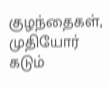குழந்தைகள், முதியோர் கடும்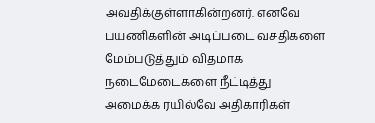அவதிக்குள்ளாகின்றனர். எனவே பயணிகளின் அடிப்படை வசதிகளை மேம்படுத்தும் விதமாக நடைமேடைகளை நீட்டித்து அமைக்க ரயில்வே அதிகாரிகள்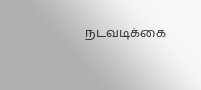நடவடிக்கை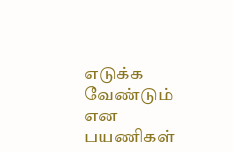எடுக்க வேண்டும் என பயணிகள்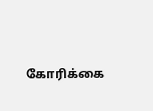கோரிக்கை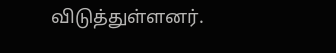விடுத்துள்ளனர்.